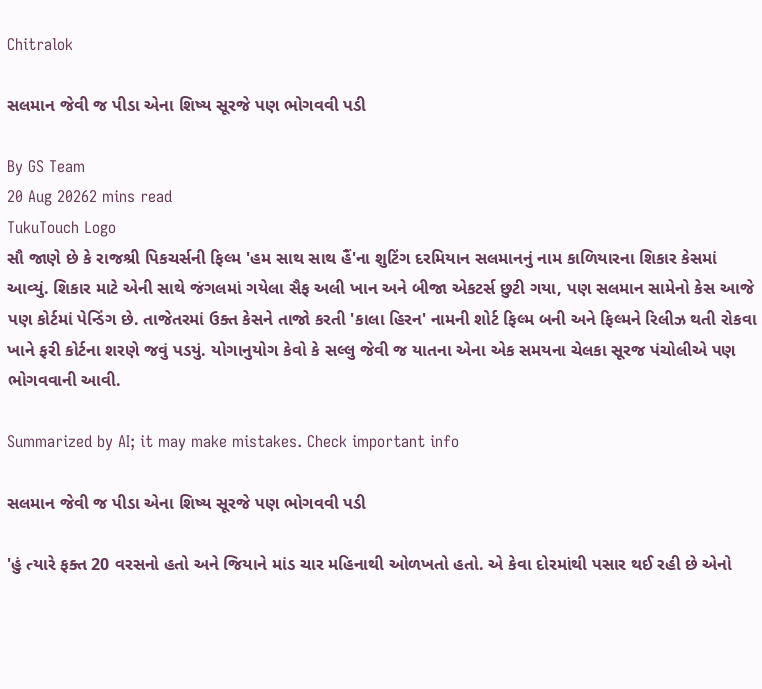Chitralok

સલમાન જેવી જ પીડા એના શિષ્ય સૂરજે પણ ભોગવવી પડી

By GS Team
20 Aug 20262 mins read
TukuTouch Logo
સૌ જાણે છે કે રાજશ્રી પિકચર્સની ફિલ્મ 'હમ સાથ સાથ હૈં'ના શુટિંગ દરમિયાન સલમાનનું નામ કાળિયારના શિકાર કેસમાં આવ્યું. શિકાર માટે એની સાથે જંગલમાં ગયેલા સૈફ અલી ખાન અને બીજા એકટર્સ છુટી ગયા, પણ સલમાન સામેનો કેસ આજે પણ કોર્ટમાં પેન્ડિંગ છે. તાજેતરમાં ઉક્ત કેસને તાજો કરતી 'કાલા હિરન' નામની શોર્ટ ફિલ્મ બની અને ફિલ્મને રિલીઝ થતી રોકવા ખાને ફરી કોર્ટના શરણે જવું પડયું. યોગાનુયોગ કેવો કે સલ્લુ જેવી જ યાતના એના એક સમયના ચેલકા સૂરજ પંચોલીએ પણ ભોગવવાની આવી.

Summarized by AI; it may make mistakes. Check important info

સલમાન જેવી જ પીડા એના શિષ્ય સૂરજે પણ ભોગવવી પડી

'હું ત્યારે ફક્ત 20 વરસનો હતો અને જિયાને માંડ ચાર મહિનાથી ઓળખતો હતો. એ કેવા દોરમાંથી પસાર થઈ રહી છે એનો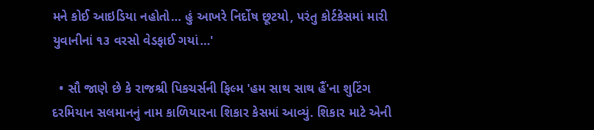મને કોઈ આઇડિયા નહોતો… હું આખરે નિર્દોષ છૂટયો, પરંતુ કોર્ટકેસમાં મારી યુવાનીનાં ૧૩ વરસો વેડફાઈ ગયાં…'

  • સૌ જાણે છે કે રાજશ્રી પિકચર્સની ફિલ્મ 'હમ સાથ સાથ હૈં'ના શુટિંગ દરમિયાન સલમાનનું નામ કાળિયારના શિકાર કેસમાં આવ્યું. શિકાર માટે એની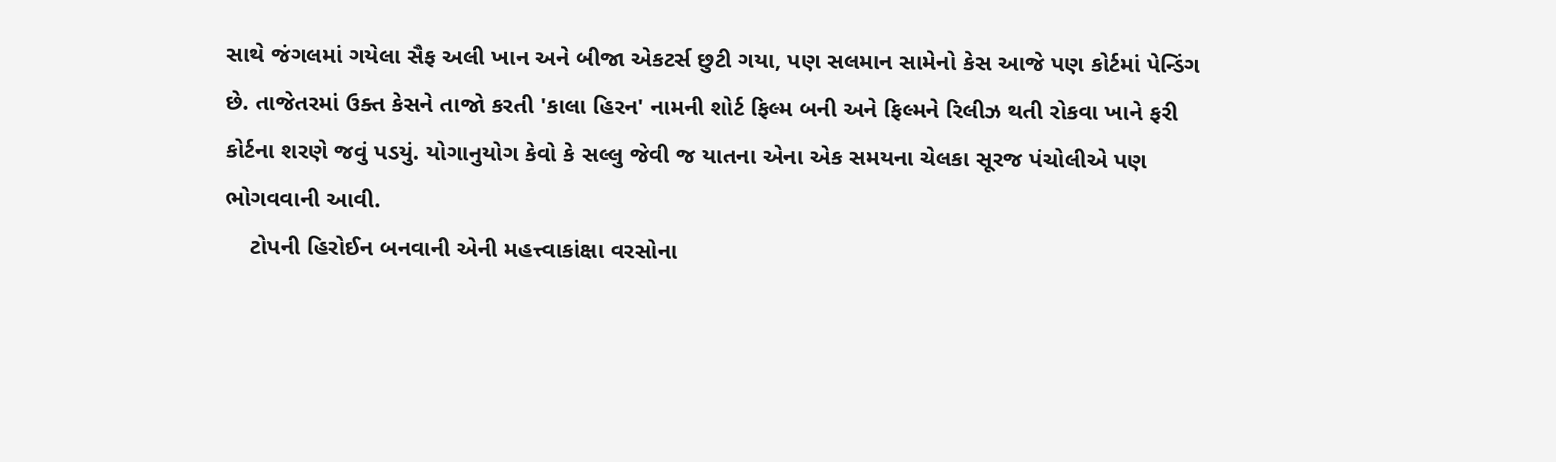સાથે જંગલમાં ગયેલા સૈફ અલી ખાન અને બીજા એકટર્સ છુટી ગયા, પણ સલમાન સામેનો કેસ આજે પણ કોર્ટમાં પેન્ડિંગ છે. તાજેતરમાં ઉક્ત કેસને તાજો કરતી 'કાલા હિરન' નામની શોર્ટ ફિલ્મ બની અને ફિલ્મને રિલીઝ થતી રોકવા ખાને ફરી કોર્ટના શરણે જવું પડયું. યોગાનુયોગ કેવો કે સલ્લુ જેવી જ યાતના એના એક સમયના ચેલકા સૂરજ પંચોલીએ પણ ભોગવવાની આવી.
    ટોપની હિરોઈન બનવાની એની મહત્ત્વાકાંક્ષા વરસોના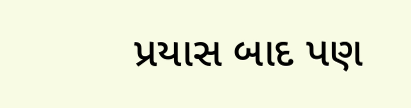પ્રયાસ બાદ પણ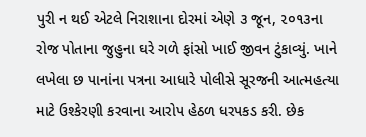પુરી ન થઈ એટલે નિરાશાના દોરમાં એણે ૩ જૂન, ૨૦૧૩ના રોજ પોતાના જુહુના ઘરે ગળે ફાંસો ખાઈ જીવન ટુંકાવ્યું. ખાને લખેલા છ પાનાંના પત્રના આધારે પોલીસે સૂરજની આત્મહત્યા માટે ઉશ્કેરણી કરવાના આરોપ હેઠળ ધરપકડ કરી. છેક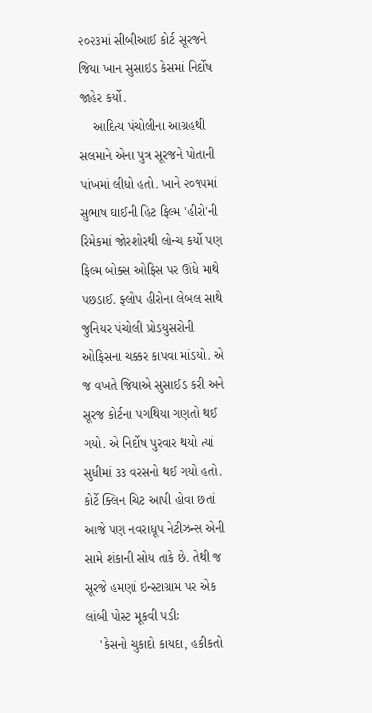૨૦૨૩માં સીબીઆઈ કોર્ટ સૂરજને જિયા ખાન સુસાઇડ કેસમાં નિર્દોષ જાહેર કર્યો.
    આદિત્ય પંચોલીના આગ્રહથી સલમાને એના પુત્ર સૂરજને પોતાની પાંખમાં લીધો હતો. ખાને ૨૦૧૫માં સુભાષ ઘાઈની હિટ ફિલ્મ 'હીરો'ની રિમેકમાં જોરશોરથી લોન્ચ કર્યો પણ ફિલ્મ બોક્સ ઓફિસ પર ઊંધે માથે પછડાઈ. ફ્લોપ હીરોના લેબલ સાથે જુનિયર પંચોલી પ્રોડયુસરોની ઓફિસના ચક્કર કાપવા માંડયો. એ જ વખતે જિયાએ સુસાઈડ કરી અને સૂરજ કોર્ટના પગથિયા ગણતો થઈ ગયો. એ નિર્દોષ પુરવાર થયો ત્યાં સુધીમાં ૩૩ વરસનો થઈ ગયો હતો. કોર્ટે ક્લિન ચિટ આપી હોવા છતાં આજે પણ નવરાધૂપ નેટીઝન્સ એની સામે શંકાની સોય તાકે છે. તેથી જ સૂરજે હમણાં ઇન્સ્ટાગ્રામ પર એક લાંબી પોસ્ટ મૂકવી પડીઃ
    'કેસનો ચુકાદો કાયદા, હકીકતો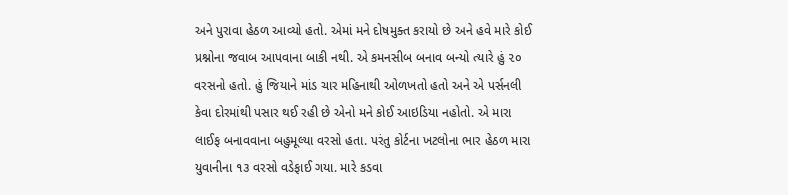અને પુરાવા હેઠળ આવ્યો હતો. એમાં મને દોષમુક્ત કરાયો છે અને હવે મારે કોઈ પ્રશ્નોના જવાબ આપવાના બાકી નથી. એ કમનસીબ બનાવ બન્યો ત્યારે હું ૨૦ વરસનો હતો. હું જિયાને માંડ ચાર મહિનાથી ઓળખતો હતો અને એ પર્સનલી કેવા દોરમાંથી પસાર થઈ રહી છે એનો મને કોઈ આઇડિયા નહોતો. એ મારા લાઈફ બનાવવાના બહુમૂલ્યા વરસો હતા. પરંતુ કોર્ટના ખટલોના ભાર હેઠળ મારા યુવાનીના ૧૩ વરસો વડેફાઈ ગયા. મારે કડવા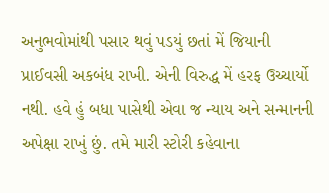અનુભવોમાંથી પસાર થવું પડયું છતાં મેં જિયાની પ્રાઈવસી અકબંધ રાખી. એની વિરુદ્ધ મેં હરફ ઉચ્ચાર્યો નથી. હવે હું બધા પાસેથી એવા જ ન્યાય અને સન્માનની અપેક્ષા રાખું છું. તમે મારી સ્ટોરી કહેવાના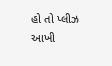હો તો પ્લીઝ આખી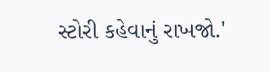સ્ટોરી કહેવાનું રાખજો.'